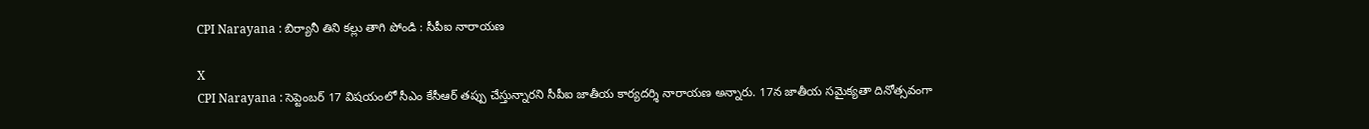CPI Narayana : బిర్యానీ తిని కల్లు తాగి పోండి : సీపీఐ నారాయణ

X
CPI Narayana : సెప్టెంబర్ 17 విషయంలో సీఎం కేసీఆర్ తప్పు చేస్తున్నారని సీపీఐ జాతీయ కార్యదర్శి నారాయణ అన్నారు. 17న జాతీయ సమైక్యతా దినోత్సవంగా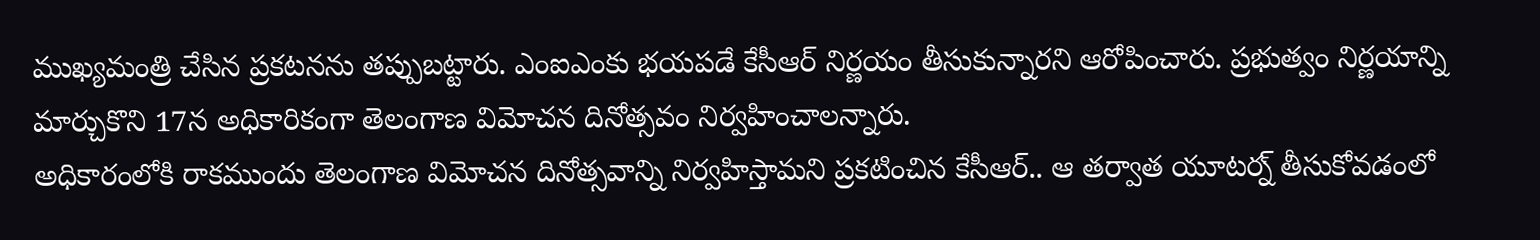ముఖ్యమంత్రి చేసిన ప్రకటనను తప్పుబట్టారు. ఎంఐఎంకు భయపడే కేసీఆర్ నిర్ణయం తీసుకున్నారని ఆరోపించారు. ప్రభుత్వం నిర్ణయాన్ని మార్చుకొని 17న అధికారికంగా తెలంగాణ విమోచన దినోత్సవం నిర్వహించాలన్నారు.
అధికారంలోకి రాకముందు తెలంగాణ విమోచన దినోత్సవాన్ని నిర్వహిస్తామని ప్రకటించిన కేసీఆర్.. ఆ తర్వాత యూటర్న్ తీసుకోవడంలో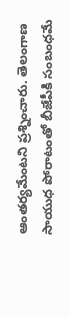ఆంతర్యమేంటని ప్రశ్నించారు. తెలంగాణ సాయుధ పోరాటంతో బీజేపీకి సంబంధమే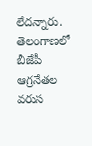లేదన్నారు. తెలంగాణలో బీజేపీ ఆగ్రనేతల వరుస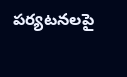పర్యటనలపై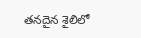తనదైన శైలిలో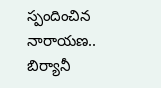స్పందించిన నారాయణ.. బిర్యానీ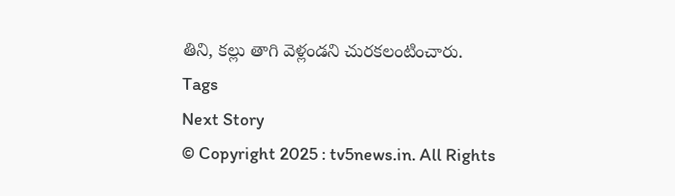తిని, కల్లు తాగి వెళ్లండని చురకలంటించారు.
Tags
Next Story
© Copyright 2025 : tv5news.in. All Rights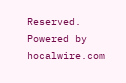Reserved. Powered by hocalwire.com